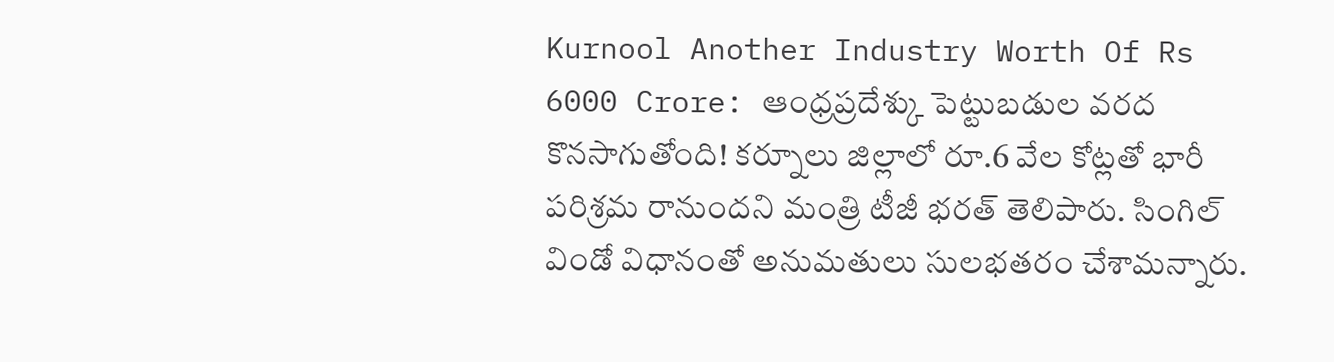Kurnool Another Industry Worth Of Rs 6000 Crore: ఆంధ్రప్రదేశ్కు పెట్టుబడుల వరద కొనసాగుతోంది! కర్నూలు జిల్లాలో రూ.6 వేల కోట్లతో భారీ పరిశ్రమ రానుందని మంత్రి టీజీ భరత్ తెలిపారు. సింగిల్ విండో విధానంతో అనుమతులు సులభతరం చేశామన్నారు.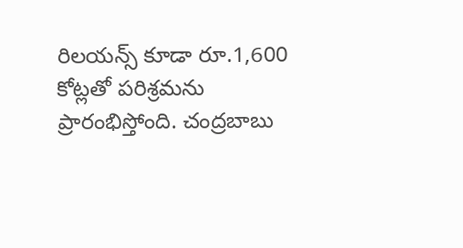రిలయన్స్ కూడా రూ.1,600 కోట్లతో పరిశ్రమను ప్రారంభిస్తోంది. చంద్రబాబు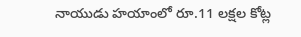నాయుడు హయాంలో రూ.11 లక్షల కోట్ల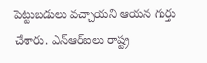పెట్టుబడులు వచ్చాయని ఆయన గుర్తు చేశారు. ఎన్ఆర్ఐలు రాష్ట్ర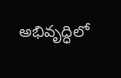అభివృద్ధిలో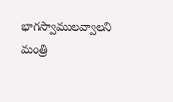భాగస్వాములవ్వాలని మంత్రి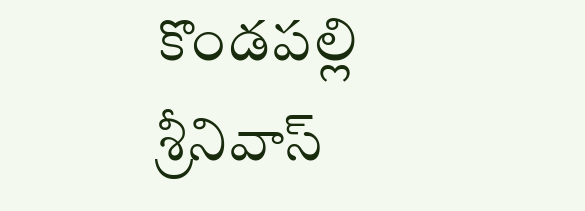కొండపల్లి శ్రీనివాస్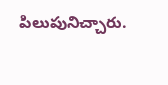పిలుపునిచ్చారు.